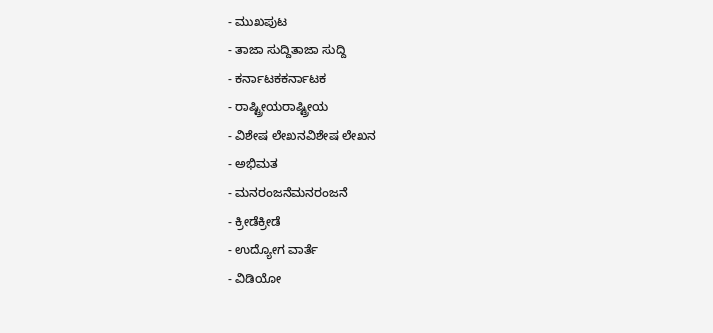- ಮುಖಪುಟ
- ತಾಜಾ ಸುದ್ದಿತಾಜಾ ಸುದ್ದಿ
- ಕರ್ನಾಟಕಕರ್ನಾಟಕ
- ರಾಷ್ಟ್ರೀಯರಾಷ್ಟ್ರೀಯ
- ವಿಶೇಷ ಲೇಖನವಿಶೇಷ ಲೇಖನ
- ಅಭಿಮತ
- ಮನರಂಜನೆಮನರಂಜನೆ
- ಕ್ರೀಡೆಕ್ರೀಡೆ
- ಉದ್ಯೋಗ ವಾರ್ತೆ
- ವಿಡಿಯೋ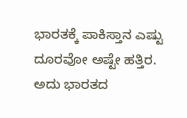ಭಾರತಕ್ಕೆ ಪಾಕಿಸ್ತಾನ ಎಷ್ಟು ದೂರವೋ ಅಷ್ಟೇ ಹತ್ತಿರ. ಅದು ಭಾರತದ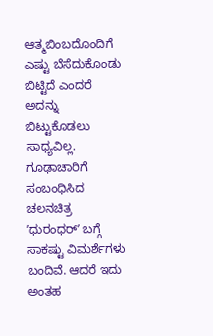ಆತ್ಮಬಿಂಬದೊಂದಿಗೆ ಎಷ್ಟು ಬೆಸೆದುಕೊಂಡು ಬಿಟ್ಟಿದೆ ಎಂದರೆ ಅದನ್ನು ಬಿಟ್ಟುಕೊಡಲು ಸಾಧ್ಯವಿಲ್ಲ.
ಗೂಢಾಚಾರಿಗೆ ಸಂಬಂಧಿಸಿದ ಚಲನಚಿತ್ರ ʼಧುರಂಧರ್ʼ ಬಗ್ಗೆ ಸಾಕಷ್ಟು ವಿಮರ್ಶೆಗಳು ಬಂದಿವೆ. ಆದರೆ ಇದು ಅಂತಹ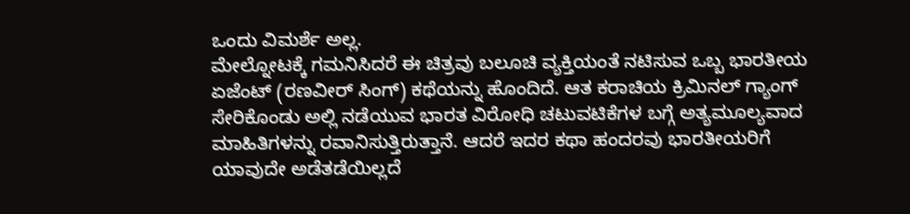ಒಂದು ವಿಮರ್ಶೆ ಅಲ್ಲ.
ಮೇಲ್ನೋಟಕ್ಕೆ ಗಮನಿಸಿದರೆ ಈ ಚಿತ್ರವು ಬಲೂಚಿ ವ್ಯಕ್ತಿಯಂತೆ ನಟಿಸುವ ಒಬ್ಬ ಭಾರತೀಯ ಏಜೆಂಟ್ (ರಣವೀರ್ ಸಿಂಗ್) ಕಥೆಯನ್ನು ಹೊಂದಿದೆ. ಆತ ಕರಾಚಿಯ ಕ್ರಿಮಿನಲ್ ಗ್ಯಾಂಗ್ ಸೇರಿಕೊಂಡು ಅಲ್ಲಿ ನಡೆಯುವ ಭಾರತ ವಿರೋಧಿ ಚಟುವಟಿಕೆಗಳ ಬಗ್ಗೆ ಅತ್ಯಮೂಲ್ಯವಾದ ಮಾಹಿತಿಗಳನ್ನು ರವಾನಿಸುತ್ತಿರುತ್ತಾನೆ. ಆದರೆ ಇದರ ಕಥಾ ಹಂದರವು ಭಾರತೀಯರಿಗೆ ಯಾವುದೇ ಅಡೆತಡೆಯಿಲ್ಲದೆ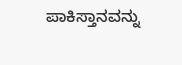ಪಾಕಿಸ್ತಾನವನ್ನು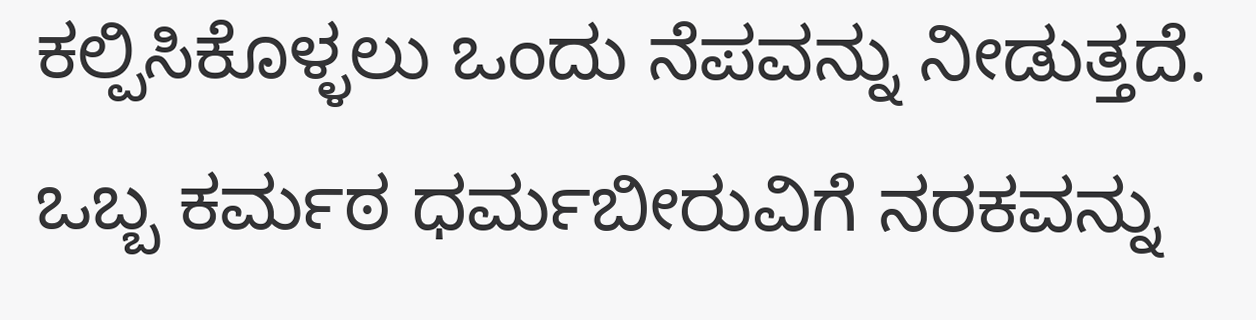ಕಲ್ಪಿಸಿಕೊಳ್ಳಲು ಒಂದು ನೆಪವನ್ನು ನೀಡುತ್ತದೆ.
ಒಬ್ಬ ಕರ್ಮಠ ಧರ್ಮಬೀರುವಿಗೆ ನರಕವನ್ನು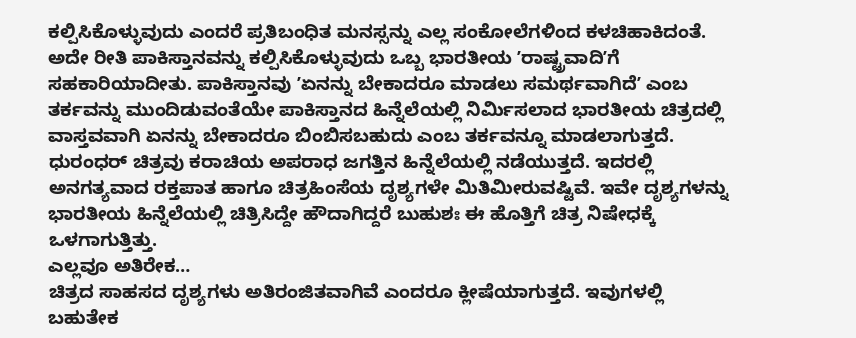ಕಲ್ಪಿಸಿಕೊಳ್ಳುವುದು ಎಂದರೆ ಪ್ರತಿಬಂಧಿತ ಮನಸ್ಸನ್ನು ಎಲ್ಲ ಸಂಕೋಲೆಗಳಿಂದ ಕಳಚಿಹಾಕಿದಂತೆ. ಅದೇ ರೀತಿ ಪಾಕಿಸ್ತಾನವನ್ನು ಕಲ್ಪಿಸಿಕೊಳ್ಳುವುದು ಒಬ್ಬ ಭಾರತೀಯ ʼರಾಷ್ಟ್ರವಾದಿʼಗೆ ಸಹಕಾರಿಯಾದೀತು. ಪಾಕಿಸ್ತಾನವು ʼಏನನ್ನು ಬೇಕಾದರೂ ಮಾಡಲು ಸಮರ್ಥವಾಗಿದೆʼ ಎಂಬ ತರ್ಕವನ್ನು ಮುಂದಿಡುವಂತೆಯೇ ಪಾಕಿಸ್ತಾನದ ಹಿನ್ನೆಲೆಯಲ್ಲಿ ನಿರ್ಮಿಸಲಾದ ಭಾರತೀಯ ಚಿತ್ರದಲ್ಲಿ ವಾಸ್ತವವಾಗಿ ಏನನ್ನು ಬೇಕಾದರೂ ಬಿಂಬಿಸಬಹುದು ಎಂಬ ತರ್ಕವನ್ನೂ ಮಾಡಲಾಗುತ್ತದೆ.
ಧುರಂಧರ್ ಚಿತ್ರವು ಕರಾಚಿಯ ಅಪರಾಧ ಜಗತ್ತಿನ ಹಿನ್ನೆಲೆಯಲ್ಲಿ ನಡೆಯುತ್ತದೆ. ಇದರಲ್ಲಿ ಅನಗತ್ಯವಾದ ರಕ್ತಪಾತ ಹಾಗೂ ಚಿತ್ರಹಿಂಸೆಯ ದೃಶ್ಯಗಳೇ ಮಿತಿಮೀರುವಷ್ಟಿವೆ. ಇವೇ ದೃಶ್ಯಗಳನ್ನು ಭಾರತೀಯ ಹಿನ್ನೆಲೆಯಲ್ಲಿ ಚಿತ್ರಿಸಿದ್ದೇ ಹೌದಾಗಿದ್ದರೆ ಬುಹುಶಃ ಈ ಹೊತ್ತಿಗೆ ಚಿತ್ರ ನಿಷೇಧಕ್ಕೆ ಒಳಗಾಗುತ್ತಿತ್ತು.
ಎಲ್ಲವೂ ಅತಿರೇಕ…
ಚಿತ್ರದ ಸಾಹಸದ ದೃಶ್ಯಗಳು ಅತಿರಂಜಿತವಾಗಿವೆ ಎಂದರೂ ಕ್ಲೀಷೆಯಾಗುತ್ತದೆ. ಇವುಗಳಲ್ಲಿ ಬಹುತೇಕ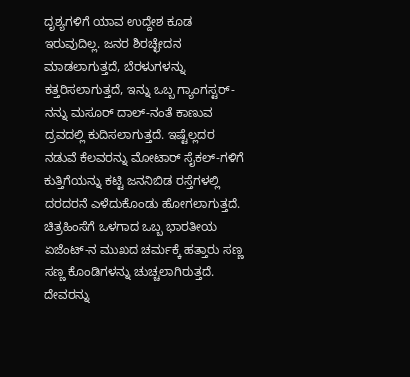ದೃಶ್ಯಗಳಿಗೆ ಯಾವ ಉದ್ದೇಶ ಕೂಡ ಇರುವುದಿಲ್ಲ. ಜನರ ಶಿರಚ್ಛೇದನ ಮಾಡಲಾಗುತ್ತದೆ, ಬೆರಳುಗಳನ್ನು ಕತ್ತರಿಸಲಾಗುತ್ತದೆ, ಇನ್ನು ಒಬ್ಬ ಗ್ಯಾಂಗಸ್ಟರ್-ನನ್ನು ಮಸೂರ್ ದಾಲ್-ನಂತೆ ಕಾಣುವ ದ್ರವದಲ್ಲಿ ಕುದಿಸಲಾಗುತ್ತದೆ. ಇಷ್ಟೆಲ್ಲದರ ನಡುವೆ ಕೆಲವರನ್ನು ಮೋಟಾರ್ ಸೈಕಲ್-ಗಳಿಗೆ ಕುತ್ತಿಗೆಯನ್ನು ಕಟ್ಟಿ ಜನನಿಬಿಡ ರಸ್ತೆಗಳಲ್ಲಿ ದರದರನೆ ಎಳೆದುಕೊಂಡು ಹೋಗಲಾಗುತ್ತದೆ. ಚಿತ್ರಹಿಂಸೆಗೆ ಒಳಗಾದ ಒಬ್ಬ ಭಾರತೀಯ ಏಜೆಂಟ್-ನ ಮುಖದ ಚರ್ಮಕ್ಕೆ ಹತ್ತಾರು ಸಣ್ಣ ಸಣ್ಣ ಕೊಂಡಿಗಳನ್ನು ಚುಚ್ಚಲಾಗಿರುತ್ತದೆ.
ದೇವರನ್ನು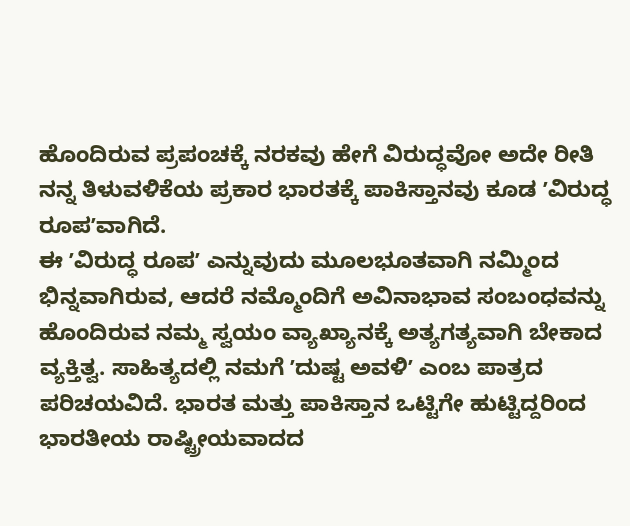ಹೊಂದಿರುವ ಪ್ರಪಂಚಕ್ಕೆ ನರಕವು ಹೇಗೆ ವಿರುದ್ಧವೋ ಅದೇ ರೀತಿ ನನ್ನ ತಿಳುವಳಿಕೆಯ ಪ್ರಕಾರ ಭಾರತಕ್ಕೆ ಪಾಕಿಸ್ತಾನವು ಕೂಡ ʼವಿರುದ್ಧ ರೂಪʼವಾಗಿದೆ.
ಈ ʼವಿರುದ್ಧ ರೂಪʼ ಎನ್ನುವುದು ಮೂಲಭೂತವಾಗಿ ನಮ್ಮಿಂದ ಭಿನ್ನವಾಗಿರುವ, ಆದರೆ ನಮ್ಮೊಂದಿಗೆ ಅವಿನಾಭಾವ ಸಂಬಂಧವನ್ನು ಹೊಂದಿರುವ ನಮ್ಮ ಸ್ವಯಂ ವ್ಯಾಖ್ಯಾನಕ್ಕೆ ಅತ್ಯಗತ್ಯವಾಗಿ ಬೇಕಾದ ವ್ಯಕ್ತಿತ್ವ. ಸಾಹಿತ್ಯದಲ್ಲಿ ನಮಗೆ ʼದುಷ್ಟ ಅವಳಿʼ ಎಂಬ ಪಾತ್ರದ ಪರಿಚಯವಿದೆ. ಭಾರತ ಮತ್ತು ಪಾಕಿಸ್ತಾನ ಒಟ್ಟಿಗೇ ಹುಟ್ಟಿದ್ದರಿಂದ ಭಾರತೀಯ ರಾಷ್ಟ್ರೀಯವಾದದ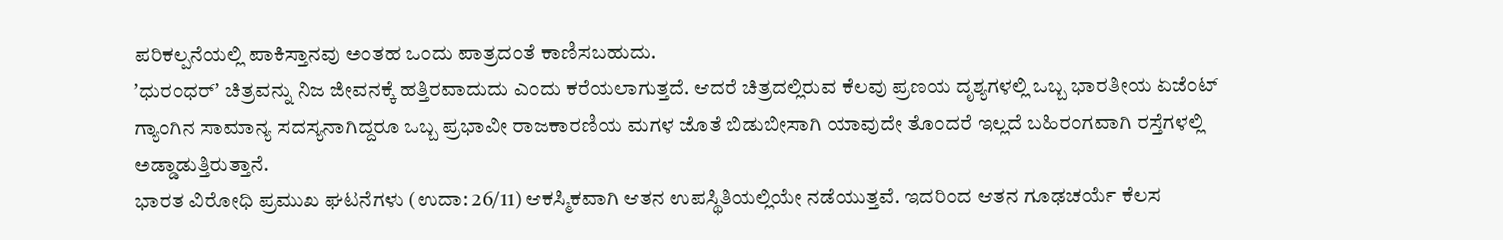ಪರಿಕಲ್ಪನೆಯಲ್ಲಿ ಪಾಕಿಸ್ತಾನವು ಅಂತಹ ಒಂದು ಪಾತ್ರದಂತೆ ಕಾಣಿಸಬಹುದು.
ʼಧುರಂಧರ್ʼ ಚಿತ್ರವನ್ನು ನಿಜ ಜೀವನಕ್ಕೆ ಹತ್ತಿರವಾದುದು ಎಂದು ಕರೆಯಲಾಗುತ್ತದೆ. ಆದರೆ ಚಿತ್ರದಲ್ಲಿರುವ ಕೆಲವು ಪ್ರಣಯ ದೃಶ್ಯಗಳಲ್ಲಿ ಒಬ್ಬ ಭಾರತೀಯ ಏಜೆಂಟ್ ಗ್ಯಾಂಗಿನ ಸಾಮಾನ್ಯ ಸದಸ್ಯನಾಗಿದ್ದರೂ ಒಬ್ಬ ಪ್ರಭಾವೀ ರಾಜಕಾರಣಿಯ ಮಗಳ ಜೊತೆ ಬಿಡುಬೀಸಾಗಿ ಯಾವುದೇ ತೊಂದರೆ ಇಲ್ಲದೆ ಬಹಿರಂಗವಾಗಿ ರಸ್ತೆಗಳಲ್ಲಿ ಅಡ್ಡಾಡುತ್ತಿರುತ್ತಾನೆ.
ಭಾರತ ವಿರೋಧಿ ಪ್ರಮುಖ ಘಟನೆಗಳು (ಉದಾ: 26/11) ಆಕಸ್ಮಿಕವಾಗಿ ಆತನ ಉಪಸ್ಥಿತಿಯಲ್ಲಿಯೇ ನಡೆಯುತ್ತವೆ. ಇದರಿಂದ ಆತನ ಗೂಢಚರ್ಯೆ ಕೆಲಸ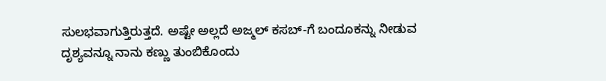ಸುಲಭವಾಗುತ್ತಿರುತ್ತದೆ. ಅಷ್ಟೇ ಅಲ್ಲದೆ ಅಜ್ಮಲ್ ಕಸಬ್-ಗೆ ಬಂದೂಕನ್ನು ನೀಡುವ ದೃಶ್ಯವನ್ನೂ ನಾನು ಕಣ್ಣು ತುಂಬಿಕೊಂದು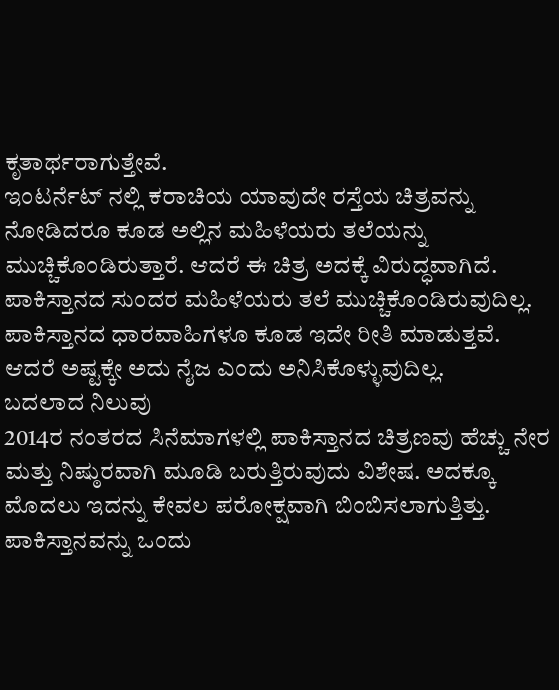ಕೃತಾರ್ಥರಾಗುತ್ತೇವೆ.
ಇಂಟರ್ನೆಟ್ ನಲ್ಲಿ ಕರಾಚಿಯ ಯಾವುದೇ ರಸ್ತೆಯ ಚಿತ್ರವನ್ನು ನೋಡಿದರೂ ಕೂಡ ಅಲ್ಲಿನ ಮಹಿಳೆಯರು ತಲೆಯನ್ನು ಮುಚ್ಚಿಕೊಂಡಿರುತ್ತಾರೆ. ಆದರೆ ಈ ಚಿತ್ರ ಅದಕ್ಕೆ ವಿರುದ್ಧವಾಗಿದೆ. ಪಾಕಿಸ್ತಾನದ ಸುಂದರ ಮಹಿಳೆಯರು ತಲೆ ಮುಚ್ಚಿಕೊಂಡಿರುವುದಿಲ್ಲ. ಪಾಕಿಸ್ತಾನದ ಧಾರವಾಹಿಗಳೂ ಕೂಡ ಇದೇ ರೀತಿ ಮಾಡುತ್ತವೆ. ಆದರೆ ಅಷ್ಟಕ್ಕೇ ಅದು ನೈಜ ಎಂದು ಅನಿಸಿಕೊಳ್ಳುವುದಿಲ್ಲ.
ಬದಲಾದ ನಿಲುವು
2014ರ ನಂತರದ ಸಿನೆಮಾಗಳಲ್ಲಿ ಪಾಕಿಸ್ತಾನದ ಚಿತ್ರಣವು ಹೆಚ್ಚು ನೇರ ಮತ್ತು ನಿಷ್ಠುರವಾಗಿ ಮೂಡಿ ಬರುತ್ತಿರುವುದು ವಿಶೇಷ. ಅದಕ್ಕೂ ಮೊದಲು ಇದನ್ನು ಕೇವಲ ಪರೋಕ್ಷವಾಗಿ ಬಿಂಬಿಸಲಾಗುತ್ತಿತ್ತು. ಪಾಕಿಸ್ತಾನವನ್ನು ಒಂದು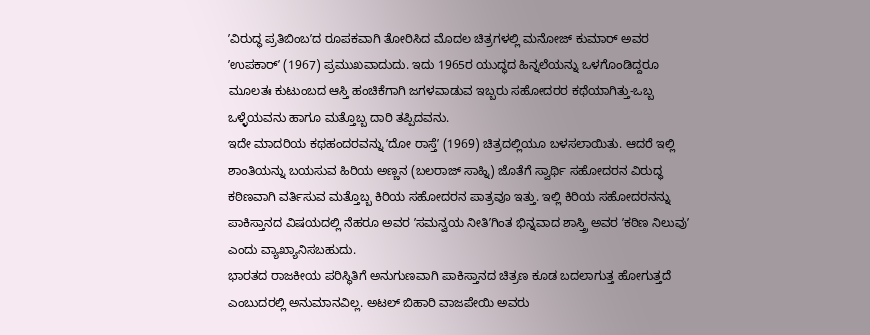ʼವಿರುದ್ಧ ಪ್ರತಿಬಿಂಬʼದ ರೂಪಕವಾಗಿ ತೋರಿಸಿದ ಮೊದಲ ಚಿತ್ರಗಳಲ್ಲಿ ಮನೋಜ್ ಕುಮಾರ್ ಅವರ ʼಉಪಕಾರ್ʼ (1967) ಪ್ರಮುಖವಾದುದು. ಇದು 1965ರ ಯುದ್ಧದ ಹಿನ್ನಲೆಯನ್ನು ಒಳಗೊಂಡಿದ್ದರೂ ಮೂಲತಃ ಕುಟುಂಬದ ಆಸ್ತಿ ಹಂಚಿಕೆಗಾಗಿ ಜಗಳವಾಡುವ ಇಬ್ಬರು ಸಹೋದರರ ಕಥೆಯಾಗಿತ್ತು-ಒಬ್ಬ ಒಳ್ಳೆಯವನು ಹಾಗೂ ಮತ್ತೊಬ್ಬ ದಾರಿ ತಪ್ಪಿದವನು.
ಇದೇ ಮಾದರಿಯ ಕಥಹಂದರವನ್ನು ʼದೋ ರಾಸ್ತೆʼ (1969) ಚಿತ್ರದಲ್ಲಿಯೂ ಬಳಸಲಾಯಿತು. ಆದರೆ ಇಲ್ಲಿ ಶಾಂತಿಯನ್ನು ಬಯಸುವ ಹಿರಿಯ ಅಣ್ಣನ (ಬಲರಾಜ್ ಸಾಹ್ನಿ) ಜೊತೆಗೆ ಸ್ವಾರ್ಥಿ ಸಹೋದರನ ವಿರುದ್ಧ ಕಠಿಣವಾಗಿ ವರ್ತಿಸುವ ಮತ್ತೊಬ್ಬ ಕಿರಿಯ ಸಹೋದರನ ಪಾತ್ರವೂ ಇತ್ತು. ಇಲ್ಲಿ ಕಿರಿಯ ಸಹೋದರನನ್ನು ಪಾಕಿಸ್ತಾನದ ವಿಷಯದಲ್ಲಿ ನೆಹರೂ ಅವರ ʼಸಮನ್ವಯ ನೀತಿʼಗಿಂತ ಭಿನ್ನವಾದ ಶಾಸ್ತ್ರಿ ಅವರ ʼಕಠಿಣ ನಿಲುವುʼ ಎಂದು ವ್ಯಾಖ್ಯಾನಿಸಬಹುದು.
ಭಾರತದ ರಾಜಕೀಯ ಪರಿಸ್ಥಿತಿಗೆ ಅನುಗುಣವಾಗಿ ಪಾಕಿಸ್ತಾನದ ಚಿತ್ರಣ ಕೂಡ ಬದಲಾಗುತ್ತ ಹೋಗುತ್ತದೆ ಎಂಬುದರಲ್ಲಿ ಅನುಮಾನವಿಲ್ಲ. ಅಟಲ್ ಬಿಹಾರಿ ವಾಜಪೇಯಿ ಅವರು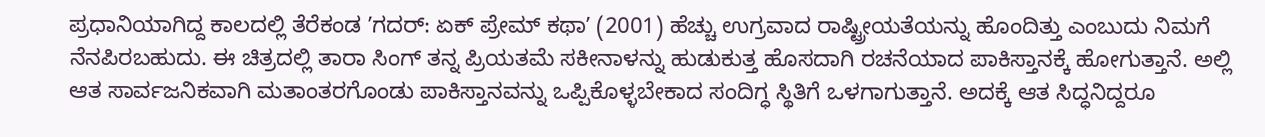ಪ್ರಧಾನಿಯಾಗಿದ್ದ ಕಾಲದಲ್ಲಿ ತೆರೆಕಂಡ ʼಗದರ್: ಏಕ್ ಪ್ರೇಮ್ ಕಥಾʼ (2001) ಹೆಚ್ಚು ಉಗ್ರವಾದ ರಾಷ್ಟ್ರೀಯತೆಯನ್ನು ಹೊಂದಿತ್ತು ಎಂಬುದು ನಿಮಗೆ ನೆನಪಿರಬಹುದು. ಈ ಚಿತ್ರದಲ್ಲಿ ತಾರಾ ಸಿಂಗ್ ತನ್ನ ಪ್ರಿಯತಮೆ ಸಕೀನಾಳನ್ನು ಹುಡುಕುತ್ತ ಹೊಸದಾಗಿ ರಚನೆಯಾದ ಪಾಕಿಸ್ತಾನಕ್ಕೆ ಹೋಗುತ್ತಾನೆ. ಅಲ್ಲಿ ಆತ ಸಾರ್ವಜನಿಕವಾಗಿ ಮತಾಂತರಗೊಂಡು ಪಾಕಿಸ್ತಾನವನ್ನು ಒಪ್ಪಿಕೊಳ್ಳಬೇಕಾದ ಸಂದಿಗ್ಧ ಸ್ಥಿತಿಗೆ ಒಳಗಾಗುತ್ತಾನೆ. ಅದಕ್ಕೆ ಆತ ಸಿದ್ಧನಿದ್ದರೂ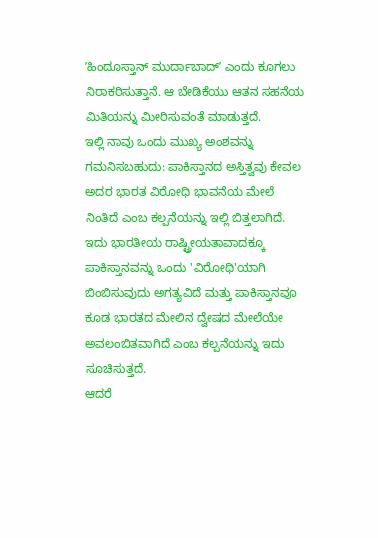ʼಹಿಂದೂಸ್ತಾನ್ ಮುರ್ದಾಬಾದ್ʼ ಎಂದು ಕೂಗಲು ನಿರಾಕರಿಸುತ್ತಾನೆ. ಆ ಬೇಡಿಕೆಯು ಆತನ ಸಹನೆಯ ಮಿತಿಯನ್ನು ಮೀರಿಸುವಂತೆ ಮಾಡುತ್ತದೆ.
ಇಲ್ಲಿ ನಾವು ಒಂದು ಮುಖ್ಯ ಅಂಶವನ್ನು ಗಮನಿಸಬಹುದು: ಪಾಕಿಸ್ತಾನದ ಅಸ್ತಿತ್ವವು ಕೇವಲ ಅದರ ಭಾರತ ವಿರೋಧಿ ಭಾವನೆಯ ಮೇಲೆ ನಿಂತಿದೆ ಎಂಬ ಕಲ್ಪನೆಯನ್ನು ಇಲ್ಲಿ ಬಿತ್ತಲಾಗಿದೆ. ಇದು ಭಾರತೀಯ ರಾಷ್ಟ್ರೀಯತಾವಾದಕ್ಕೂ ಪಾಕಿಸ್ತಾನವನ್ನು ಒಂದು 'ವಿರೋಧಿ'ಯಾಗಿ ಬಿಂಬಿಸುವುದು ಅಗತ್ಯವಿದೆ ಮತ್ತು ಪಾಕಿಸ್ತಾನವೂ ಕೂಡ ಭಾರತದ ಮೇಲಿನ ದ್ವೇಷದ ಮೇಲೆಯೇ ಅವಲಂಬಿತವಾಗಿದೆ ಎಂಬ ಕಲ್ಪನೆಯನ್ನು ಇದು ಸೂಚಿಸುತ್ತದೆ.
ಆದರೆ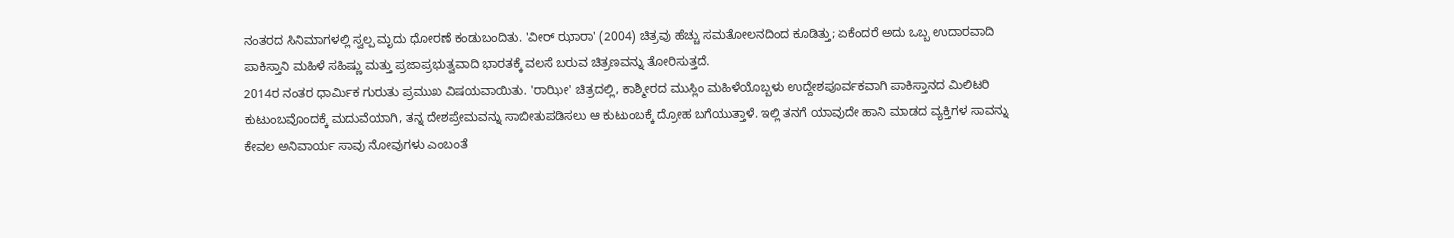ನಂತರದ ಸಿನಿಮಾಗಳಲ್ಲಿ ಸ್ವಲ್ಪ ಮೃದು ಧೋರಣೆ ಕಂಡುಬಂದಿತು. 'ವೀರ್ ಝಾರಾ' (2004) ಚಿತ್ರವು ಹೆಚ್ಚು ಸಮತೋಲನದಿಂದ ಕೂಡಿತ್ತು; ಏಕೆಂದರೆ ಅದು ಒಬ್ಬ ಉದಾರವಾದಿ ಪಾಕಿಸ್ತಾನಿ ಮಹಿಳೆ ಸಹಿಷ್ಣು ಮತ್ತು ಪ್ರಜಾಪ್ರಭುತ್ವವಾದಿ ಭಾರತಕ್ಕೆ ವಲಸೆ ಬರುವ ಚಿತ್ರಣವನ್ನು ತೋರಿಸುತ್ತದೆ.
2014ರ ನಂತರ ಧಾರ್ಮಿಕ ಗುರುತು ಪ್ರಮುಖ ವಿಷಯವಾಯಿತು. 'ರಾಝೀ' ಚಿತ್ರದಲ್ಲಿ, ಕಾಶ್ಮೀರದ ಮುಸ್ಲಿಂ ಮಹಿಳೆಯೊಬ್ಬಳು ಉದ್ದೇಶಪೂರ್ವಕವಾಗಿ ಪಾಕಿಸ್ತಾನದ ಮಿಲಿಟರಿ ಕುಟುಂಬವೊಂದಕ್ಕೆ ಮದುವೆಯಾಗಿ, ತನ್ನ ದೇಶಪ್ರೇಮವನ್ನು ಸಾಬೀತುಪಡಿಸಲು ಆ ಕುಟುಂಬಕ್ಕೆ ದ್ರೋಹ ಬಗೆಯುತ್ತಾಳೆ. ಇಲ್ಲಿ ತನಗೆ ಯಾವುದೇ ಹಾನಿ ಮಾಡದ ವ್ಯಕ್ತಿಗಳ ಸಾವನ್ನು ಕೇವಲ ಅನಿವಾರ್ಯ ಸಾವು ನೋವುಗಳು ಎಂಬಂತೆ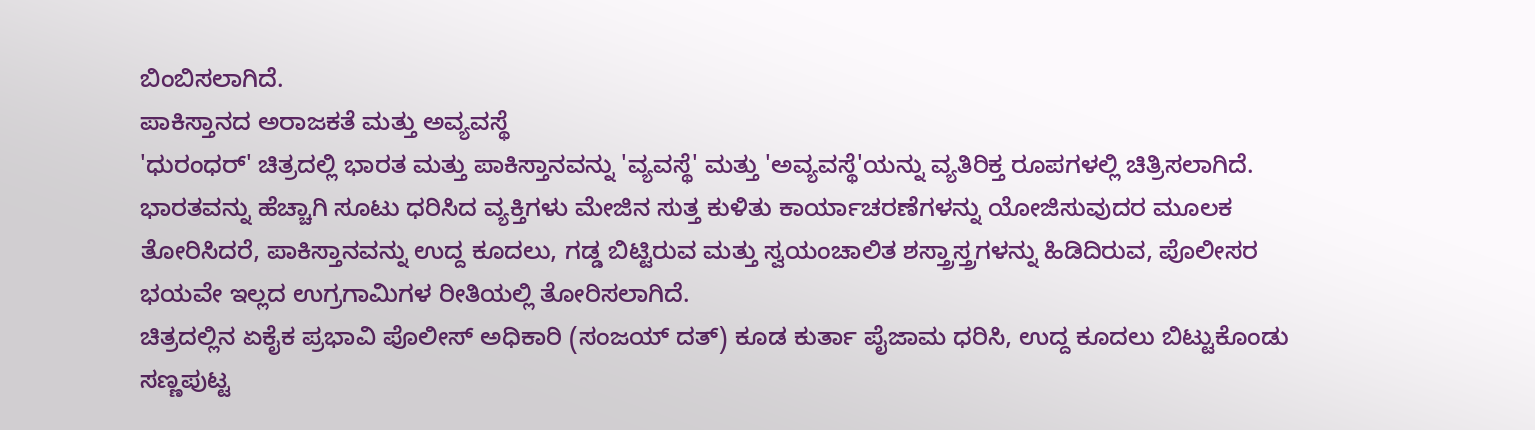ಬಿಂಬಿಸಲಾಗಿದೆ.
ಪಾಕಿಸ್ತಾನದ ಅರಾಜಕತೆ ಮತ್ತು ಅವ್ಯವಸ್ಥೆ
'ಧುರಂಧರ್' ಚಿತ್ರದಲ್ಲಿ ಭಾರತ ಮತ್ತು ಪಾಕಿಸ್ತಾನವನ್ನು 'ವ್ಯವಸ್ಥೆ' ಮತ್ತು 'ಅವ್ಯವಸ್ಥೆ'ಯನ್ನು ವ್ಯತಿರಿಕ್ತ ರೂಪಗಳಲ್ಲಿ ಚಿತ್ರಿಸಲಾಗಿದೆ. ಭಾರತವನ್ನು ಹೆಚ್ಚಾಗಿ ಸೂಟು ಧರಿಸಿದ ವ್ಯಕ್ತಿಗಳು ಮೇಜಿನ ಸುತ್ತ ಕುಳಿತು ಕಾರ್ಯಾಚರಣೆಗಳನ್ನು ಯೋಜಿಸುವುದರ ಮೂಲಕ ತೋರಿಸಿದರೆ, ಪಾಕಿಸ್ತಾನವನ್ನು ಉದ್ದ ಕೂದಲು, ಗಡ್ಡ ಬಿಟ್ಟಿರುವ ಮತ್ತು ಸ್ವಯಂಚಾಲಿತ ಶಸ್ತ್ರಾಸ್ತ್ರಗಳನ್ನು ಹಿಡಿದಿರುವ, ಪೊಲೀಸರ ಭಯವೇ ಇಲ್ಲದ ಉಗ್ರಗಾಮಿಗಳ ರೀತಿಯಲ್ಲಿ ತೋರಿಸಲಾಗಿದೆ.
ಚಿತ್ರದಲ್ಲಿನ ಏಕೈಕ ಪ್ರಭಾವಿ ಪೊಲೀಸ್ ಅಧಿಕಾರಿ (ಸಂಜಯ್ ದತ್) ಕೂಡ ಕುರ್ತಾ ಪೈಜಾಮ ಧರಿಸಿ, ಉದ್ದ ಕೂದಲು ಬಿಟ್ಟುಕೊಂಡು ಸಣ್ಣಪುಟ್ಟ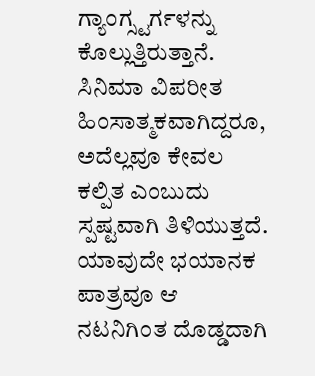ಗ್ಯಾಂಗ್ಸ್ಟರ್ಗಳನ್ನು ಕೊಲ್ಲುತ್ತಿರುತ್ತಾನೆ. ಸಿನಿಮಾ ವಿಪರೀತ ಹಿಂಸಾತ್ಮಕವಾಗಿದ್ದರೂ, ಅದೆಲ್ಲವೂ ಕೇವಲ ಕಲ್ಪಿತ ಎಂಬುದು ಸ್ಪಷ್ಟವಾಗಿ ತಿಳಿಯುತ್ತದೆ. ಯಾವುದೇ ಭಯಾನಕ ಪಾತ್ರವೂ ಆ ನಟನಿಗಿಂತ ದೊಡ್ಡದಾಗಿ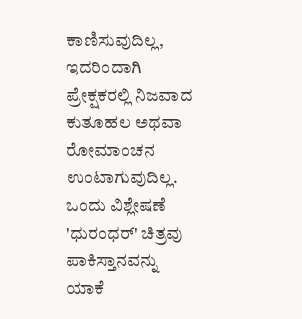ಕಾಣಿಸುವುದಿಲ್ಲ, ಇದರಿಂದಾಗಿ ಪ್ರೇಕ್ಷಕರಲ್ಲಿ ನಿಜವಾದ ಕುತೂಹಲ ಅಥವಾ ರೋಮಾಂಚನ ಉಂಟಾಗುವುದಿಲ್ಲ.
ಒಂದು ವಿಶ್ಲೇಷಣೆ
'ಧುರಂಧರ್' ಚಿತ್ರವು ಪಾಕಿಸ್ತಾನವನ್ನು ಯಾಕೆ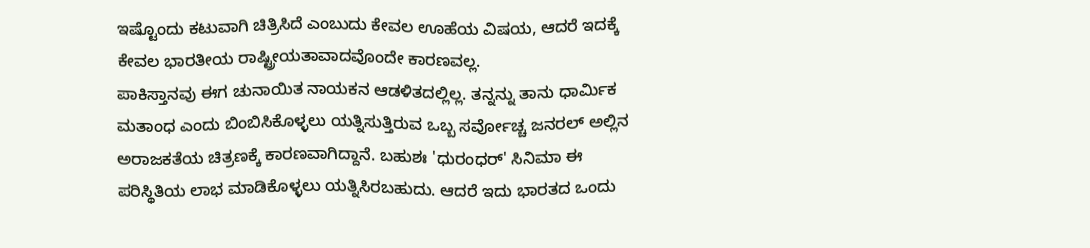ಇಷ್ಟೊಂದು ಕಟುವಾಗಿ ಚಿತ್ರಿಸಿದೆ ಎಂಬುದು ಕೇವಲ ಊಹೆಯ ವಿಷಯ, ಆದರೆ ಇದಕ್ಕೆ ಕೇವಲ ಭಾರತೀಯ ರಾಷ್ಟ್ರೀಯತಾವಾದವೊಂದೇ ಕಾರಣವಲ್ಲ.
ಪಾಕಿಸ್ತಾನವು ಈಗ ಚುನಾಯಿತ ನಾಯಕನ ಆಡಳಿತದಲ್ಲಿಲ್ಲ. ತನ್ನನ್ನು ತಾನು ಧಾರ್ಮಿಕ ಮತಾಂಧ ಎಂದು ಬಿಂಬಿಸಿಕೊಳ್ಳಲು ಯತ್ನಿಸುತ್ತಿರುವ ಒಬ್ಬ ಸರ್ವೋಚ್ಚ ಜನರಲ್ ಅಲ್ಲಿನ ಅರಾಜಕತೆಯ ಚಿತ್ರಣಕ್ಕೆ ಕಾರಣವಾಗಿದ್ದಾನೆ. ಬಹುಶಃ 'ಧುರಂಧರ್' ಸಿನಿಮಾ ಈ ಪರಿಸ್ಥಿತಿಯ ಲಾಭ ಮಾಡಿಕೊಳ್ಳಲು ಯತ್ನಿಸಿರಬಹುದು. ಆದರೆ ಇದು ಭಾರತದ ಒಂದು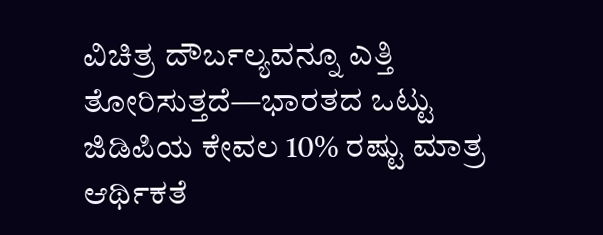ವಿಚಿತ್ರ ದೌರ್ಬಲ್ಯವನ್ನೂ ಎತ್ತಿ ತೋರಿಸುತ್ತದೆ—ಭಾರತದ ಒಟ್ಟು ಜಿಡಿಪಿಯ ಕೇವಲ 10% ರಷ್ಟು ಮಾತ್ರ ಆರ್ಥಿಕತೆ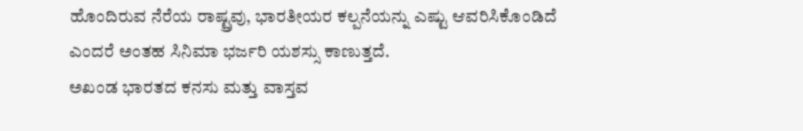ಹೊಂದಿರುವ ನೆರೆಯ ರಾಷ್ಟ್ರವು, ಭಾರತೀಯರ ಕಲ್ಪನೆಯನ್ನು ಎಷ್ಟು ಆವರಿಸಿಕೊಂಡಿದೆ ಎಂದರೆ ಅಂತಹ ಸಿನಿಮಾ ಭರ್ಜರಿ ಯಶಸ್ಸು ಕಾಣುತ್ತದೆ.
ಅಖಂಡ ಭಾರತದ ಕನಸು ಮತ್ತು ವಾಸ್ತವ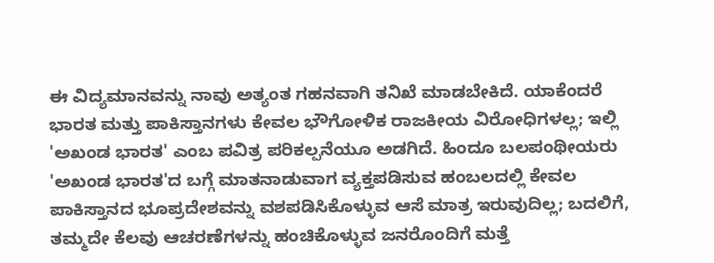ಈ ವಿದ್ಯಮಾನವನ್ನು ನಾವು ಅತ್ಯಂತ ಗಹನವಾಗಿ ತನಿಖೆ ಮಾಡಬೇಕಿದೆ. ಯಾಕೆಂದರೆ ಭಾರತ ಮತ್ತು ಪಾಕಿಸ್ತಾನಗಳು ಕೇವಲ ಭೌಗೋಳಿಕ ರಾಜಕೀಯ ವಿರೋಧಿಗಳಲ್ಲ; ಇಲ್ಲಿ 'ಅಖಂಡ ಭಾರತ' ಎಂಬ ಪವಿತ್ರ ಪರಿಕಲ್ಪನೆಯೂ ಅಡಗಿದೆ. ಹಿಂದೂ ಬಲಪಂಥೀಯರು 'ಅಖಂಡ ಭಾರತ'ದ ಬಗ್ಗೆ ಮಾತನಾಡುವಾಗ ವ್ಯಕ್ತಪಡಿಸುವ ಹಂಬಲದಲ್ಲಿ ಕೇವಲ ಪಾಕಿಸ್ತಾನದ ಭೂಪ್ರದೇಶವನ್ನು ವಶಪಡಿಸಿಕೊಳ್ಳುವ ಆಸೆ ಮಾತ್ರ ಇರುವುದಿಲ್ಲ; ಬದಲಿಗೆ, ತಮ್ಮದೇ ಕೆಲವು ಆಚರಣೆಗಳನ್ನು ಹಂಚಿಕೊಳ್ಳುವ ಜನರೊಂದಿಗೆ ಮತ್ತೆ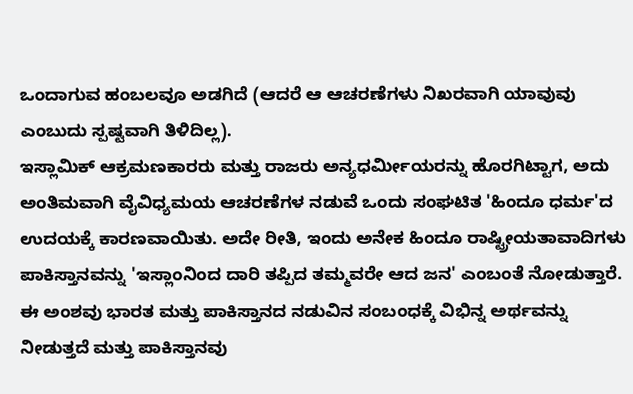ಒಂದಾಗುವ ಹಂಬಲವೂ ಅಡಗಿದೆ (ಆದರೆ ಆ ಆಚರಣೆಗಳು ನಿಖರವಾಗಿ ಯಾವುವು ಎಂಬುದು ಸ್ಪಷ್ಟವಾಗಿ ತಿಳಿದಿಲ್ಲ).
ಇಸ್ಲಾಮಿಕ್ ಆಕ್ರಮಣಕಾರರು ಮತ್ತು ರಾಜರು ಅನ್ಯಧರ್ಮೀಯರನ್ನು ಹೊರಗಿಟ್ಟಾಗ, ಅದು ಅಂತಿಮವಾಗಿ ವೈವಿಧ್ಯಮಯ ಆಚರಣೆಗಳ ನಡುವೆ ಒಂದು ಸಂಘಟಿತ 'ಹಿಂದೂ ಧರ್ಮ'ದ ಉದಯಕ್ಕೆ ಕಾರಣವಾಯಿತು. ಅದೇ ರೀತಿ, ಇಂದು ಅನೇಕ ಹಿಂದೂ ರಾಷ್ಟ್ರೀಯತಾವಾದಿಗಳು ಪಾಕಿಸ್ತಾನವನ್ನು 'ಇಸ್ಲಾಂನಿಂದ ದಾರಿ ತಪ್ಪಿದ ತಮ್ಮವರೇ ಆದ ಜನ' ಎಂಬಂತೆ ನೋಡುತ್ತಾರೆ.
ಈ ಅಂಶವು ಭಾರತ ಮತ್ತು ಪಾಕಿಸ್ತಾನದ ನಡುವಿನ ಸಂಬಂಧಕ್ಕೆ ವಿಭಿನ್ನ ಅರ್ಥವನ್ನು ನೀಡುತ್ತದೆ ಮತ್ತು ಪಾಕಿಸ್ತಾನವು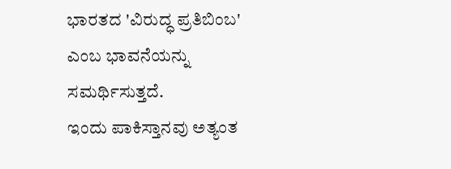ಭಾರತದ 'ವಿರುದ್ಧ ಪ್ರತಿಬಿಂಬ' ಎಂಬ ಭಾವನೆಯನ್ನು ಸಮರ್ಥಿಸುತ್ತದೆ.
ಇಂದು ಪಾಕಿಸ್ತಾನವು ಅತ್ಯಂತ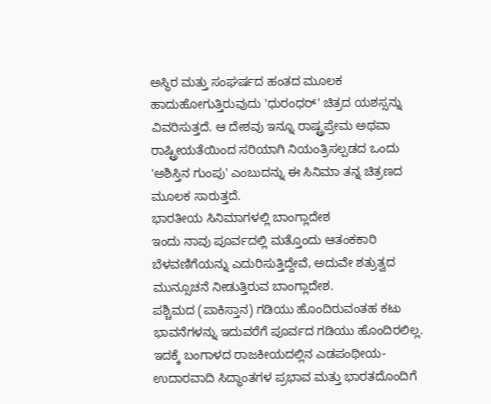ಅಸ್ಥಿರ ಮತ್ತು ಸಂಘರ್ಷದ ಹಂತದ ಮೂಲಕ ಹಾದುಹೋಗುತ್ತಿರುವುದು 'ಧುರಂಧರ್' ಚಿತ್ರದ ಯಶಸ್ಸನ್ನು ವಿವರಿಸುತ್ತದೆ. ಆ ದೇಶವು ಇನ್ನೂ ರಾಷ್ಟ್ರಪ್ರೇಮ ಅಥವಾ ರಾಷ್ಟ್ರೀಯತೆಯಿಂದ ಸರಿಯಾಗಿ ನಿಯಂತ್ರಿಸಲ್ಪಡದ ಒಂದು 'ಅಶಿಸ್ತಿನ ಗುಂಪು' ಎಂಬುದನ್ನು ಈ ಸಿನಿಮಾ ತನ್ನ ಚಿತ್ರಣದ ಮೂಲಕ ಸಾರುತ್ತದೆ.
ಭಾರತೀಯ ಸಿನಿಮಾಗಳಲ್ಲಿ ಬಾಂಗ್ಲಾದೇಶ
ಇಂದು ನಾವು ಪೂರ್ವದಲ್ಲಿ ಮತ್ತೊಂದು ಆತಂಕಕಾರಿ ಬೆಳವಣಿಗೆಯನ್ನು ಎದುರಿಸುತ್ತಿದ್ದೇವೆ, ಅದುವೇ ಶತ್ರುತ್ವದ ಮುನ್ಸೂಚನೆ ನೀಡುತ್ತಿರುವ ಬಾಂಗ್ಲಾದೇಶ.
ಪಶ್ಚಿಮದ (ಪಾಕಿಸ್ತಾನ) ಗಡಿಯು ಹೊಂದಿರುವಂತಹ ಕಟು ಭಾವನೆಗಳನ್ನು ಇದುವರೆಗೆ ಪೂರ್ವದ ಗಡಿಯು ಹೊಂದಿರಲಿಲ್ಲ. ಇದಕ್ಕೆ ಬಂಗಾಳದ ರಾಜಕೀಯದಲ್ಲಿನ ಎಡಪಂಥೀಯ-ಉದಾರವಾದಿ ಸಿದ್ಧಾಂತಗಳ ಪ್ರಭಾವ ಮತ್ತು ಭಾರತದೊಂದಿಗೆ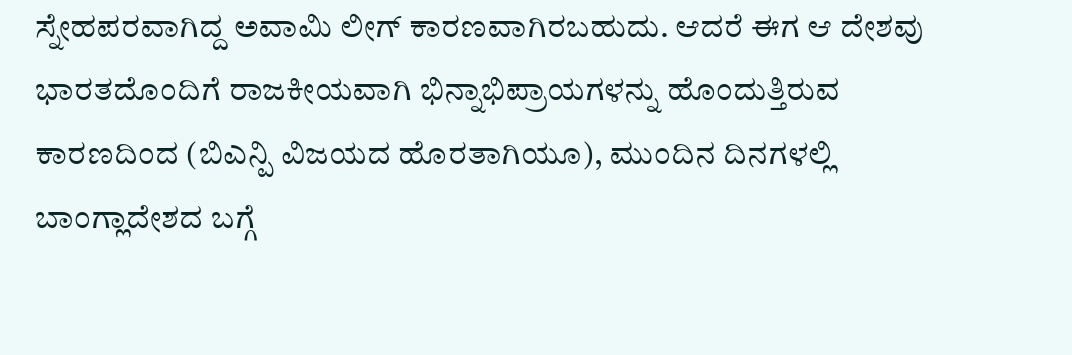ಸ್ನೇಹಪರವಾಗಿದ್ದ ಅವಾಮಿ ಲೀಗ್ ಕಾರಣವಾಗಿರಬಹುದು. ಆದರೆ ಈಗ ಆ ದೇಶವು ಭಾರತದೊಂದಿಗೆ ರಾಜಕೀಯವಾಗಿ ಭಿನ್ನಾಭಿಪ್ರಾಯಗಳನ್ನು ಹೊಂದುತ್ತಿರುವ ಕಾರಣದಿಂದ (ಬಿಎನ್ಪಿ ವಿಜಯದ ಹೊರತಾಗಿಯೂ), ಮುಂದಿನ ದಿನಗಳಲ್ಲಿ ಬಾಂಗ್ಲಾದೇಶದ ಬಗ್ಗೆ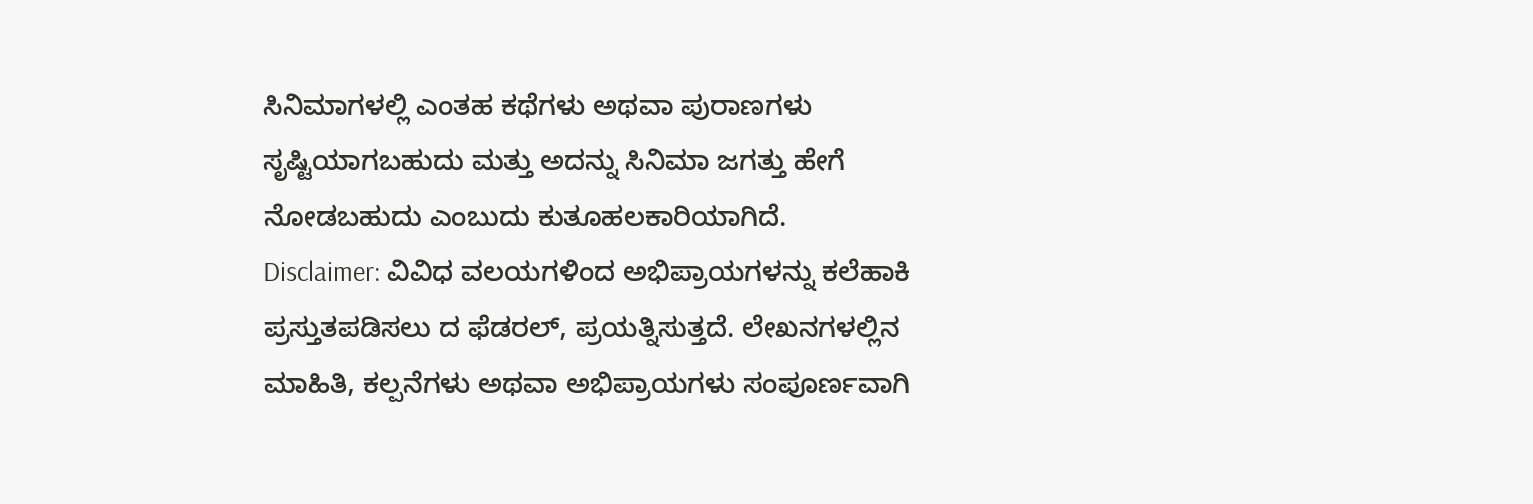ಸಿನಿಮಾಗಳಲ್ಲಿ ಎಂತಹ ಕಥೆಗಳು ಅಥವಾ ಪುರಾಣಗಳು ಸೃಷ್ಟಿಯಾಗಬಹುದು ಮತ್ತು ಅದನ್ನು ಸಿನಿಮಾ ಜಗತ್ತು ಹೇಗೆ ನೋಡಬಹುದು ಎಂಬುದು ಕುತೂಹಲಕಾರಿಯಾಗಿದೆ.
Disclaimer: ವಿವಿಧ ವಲಯಗಳಿಂದ ಅಭಿಪ್ರಾಯಗಳನ್ನು ಕಲೆಹಾಕಿ ಪ್ರಸ್ತುತಪಡಿಸಲು ದ ಫೆಡರಲ್, ಪ್ರಯತ್ನಿಸುತ್ತದೆ. ಲೇಖನಗಳಲ್ಲಿನ ಮಾಹಿತಿ, ಕಲ್ಪನೆಗಳು ಅಥವಾ ಅಭಿಪ್ರಾಯಗಳು ಸಂಪೂರ್ಣವಾಗಿ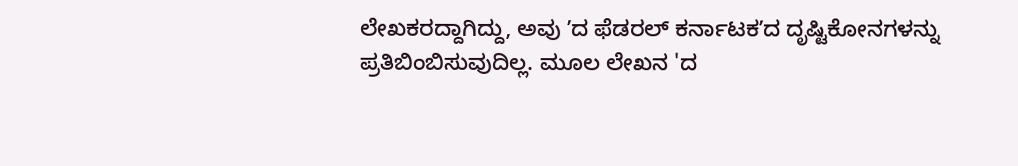ಲೇಖಕರದ್ದಾಗಿದ್ದು, ಅವು ʼದ ಫೆಡರಲ್ ಕರ್ನಾಟಕʼದ ದೃಷ್ಟಿಕೋನಗಳನ್ನು ಪ್ರತಿಬಿಂಬಿಸುವುದಿಲ್ಲ. ಮೂಲ ಲೇಖನ 'ದ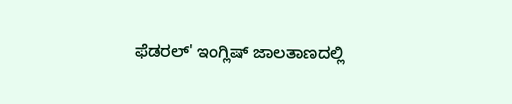ಫೆಡರಲ್' ಇಂಗ್ಲಿಷ್ ಜಾಲತಾಣದಲ್ಲಿ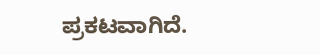ಪ್ರಕಟವಾಗಿದೆ.